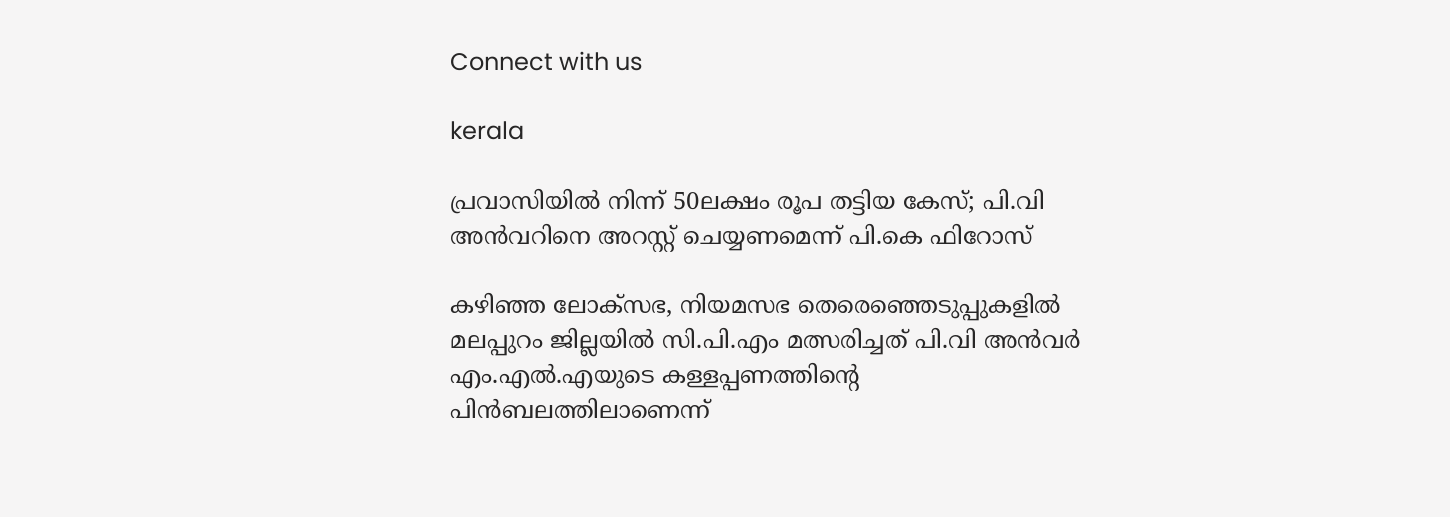Connect with us

kerala

പ്രവാസിയില്‍ നിന്ന് 50ലക്ഷം രൂപ തട്ടിയ കേസ്; പി.വി അന്‍വറിനെ അറസ്റ്റ് ചെയ്യണമെന്ന് പി.കെ ഫിറോസ്

കഴിഞ്ഞ ലോക്‌സഭ, നിയമസഭ തെരെഞ്ഞെടുപ്പുകളില്‍ മലപ്പുറം ജില്ലയില്‍ സി.പി.എം മത്സരിച്ചത് പി.വി അന്‍വര്‍ എം.എല്‍.എയുടെ കള്ളപ്പണത്തിന്റെ പിന്‍ബലത്തിലാണെന്ന്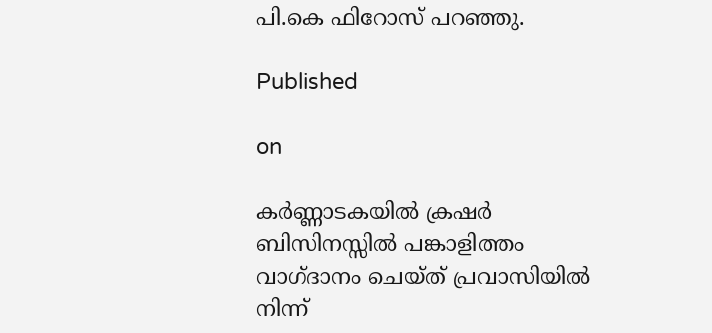പി.കെ ഫിറോസ് പറഞ്ഞു.

Published

on

കര്‍ണ്ണാടകയില്‍ ക്രഷര്‍ ബിസിനസ്സില്‍ പങ്കാളിത്തം വാഗ്ദാനം ചെയ്ത് പ്രവാസിയില്‍ നിന്ന്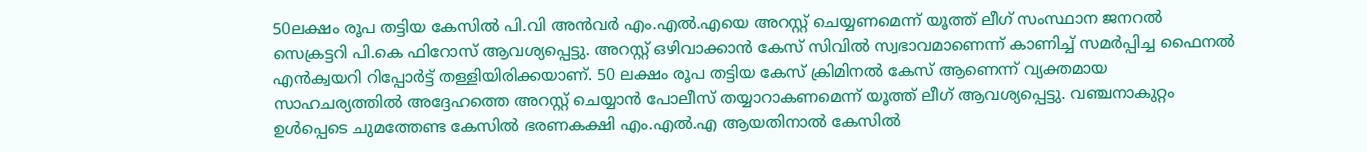50ലക്ഷം രൂപ തട്ടിയ കേസില്‍ പി.വി അന്‍വര്‍ എം.എല്‍.എയെ അറസ്റ്റ് ചെയ്യണമെന്ന് യൂത്ത് ലീഗ് സംസ്ഥാന ജനറല്‍ സെക്രട്ടറി പി.കെ ഫിറോസ് ആവശ്യപ്പെട്ടു. അറസ്റ്റ് ഒഴിവാക്കാന്‍ കേസ് സിവില്‍ സ്വഭാവമാണെന്ന് കാണിച്ച് സമര്‍പ്പിച്ച ഫൈനല്‍ എന്‍ക്വയറി റിപ്പോര്‍ട്ട് തള്ളിയിരിക്കയാണ്. 50 ലക്ഷം രൂപ തട്ടിയ കേസ് ക്രിമിനല്‍ കേസ് ആണെന്ന് വ്യക്തമായ സാഹചര്യത്തില്‍ അദ്ദേഹത്തെ അറസ്റ്റ് ചെയ്യാന്‍ പോലീസ് തയ്യാറാകണമെന്ന് യൂത്ത് ലീഗ് ആവശ്യപ്പെട്ടു. വഞ്ചനാകുറ്റം ഉള്‍പ്പെടെ ചുമത്തേണ്ട കേസില്‍ ഭരണകക്ഷി എം.എല്‍.എ ആയതിനാല്‍ കേസില്‍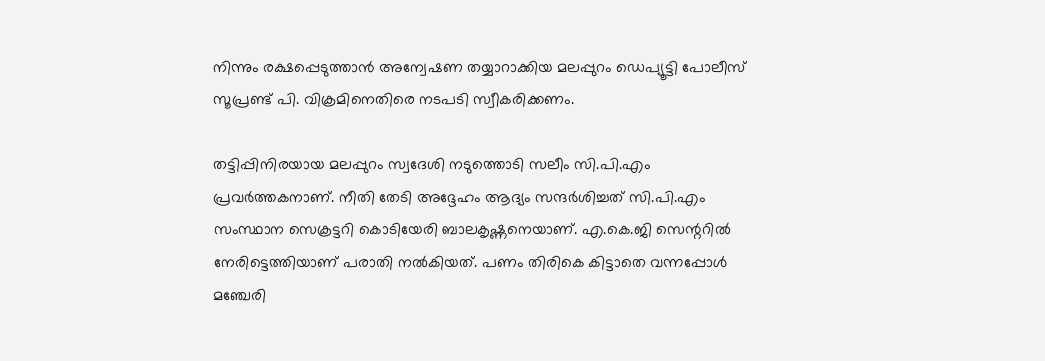നിന്നും രക്ഷപ്പെടുത്താന്‍ അന്വേഷണ തയ്യാറാക്കിയ മലപ്പുറം ഡെപ്യൂട്ടി പോലീസ് സൂപ്രണ്ട് പി. വിക്രമിനെതിരെ നടപടി സ്വീകരിക്കണം.

തട്ടിപ്പിനിരയായ മലപ്പുറം സ്വദേശി നടുത്തൊടി സലീം സി.പി.എം പ്രവര്‍ത്തകനാണ്. നീതി തേടി അദ്ദേഹം ആദ്യം സന്ദര്‍ശിച്ചത് സി.പി.എം സംസ്ഥാന സെക്രട്ടറി കൊടിയേരി ബാലകൃഷ്ണനെയാണ്. എ.കെ.ജി സെന്ററില്‍ നേരിട്ടെത്തിയാണ് പരാതി നല്‍കിയത്. പണം തിരികെ കിട്ടാതെ വന്നപ്പോള്‍ മഞ്ചേരി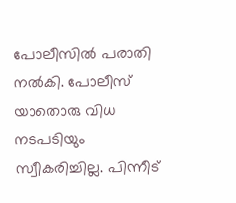പോലീസില്‍ പരാതി നല്‍കി. പോലീസ് യാതൊരു വിധ നടപടിയും സ്വീകരിച്ചില്ല. പിന്നീട്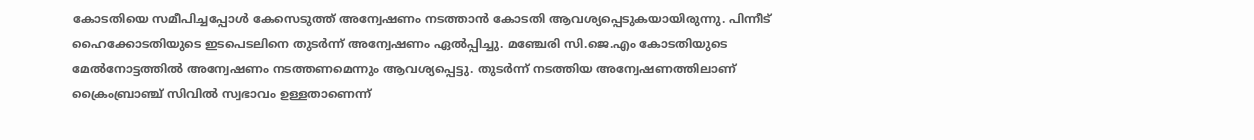കോടതിയെ സമീപിച്ചപ്പോള്‍ കേസെടുത്ത് അന്വേഷണം നടത്താന്‍ കോടതി ആവശ്യപ്പെടുകയായിരുന്നു. പിന്നീട് ഹൈക്കോടതിയുടെ ഇടപെടലിനെ തുടര്‍ന്ന് അന്വേഷണം ഏല്‍പ്പിച്ചു. മഞ്ചേരി സി.ജെ.എം കോടതിയുടെ മേല്‍നോട്ടത്തില്‍ അന്വേഷണം നടത്തണമെന്നും ആവശ്യപ്പെട്ടു. തുടര്‍ന്ന് നടത്തിയ അന്വേഷണത്തിലാണ് ക്രൈംബ്രാഞ്ച് സിവില്‍ സ്വഭാവം ഉള്ളതാണെന്ന്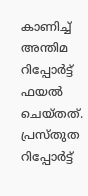കാണിച്ച് അന്തിമ റിപ്പോര്‍ട്ട് ഫയല്‍ ചെയ്തത്. പ്രസ്തുത റിപ്പോര്‍ട്ട്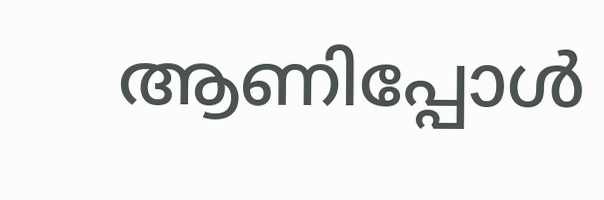ആണിപ്പോള്‍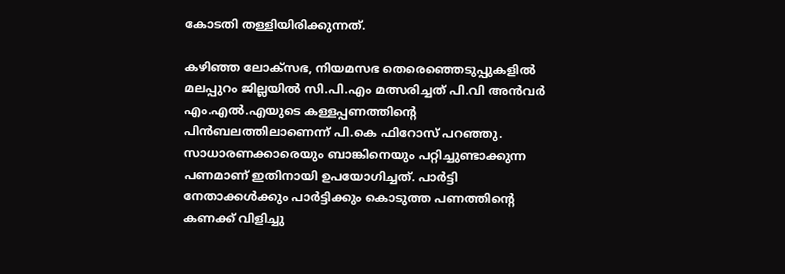കോടതി തള്ളിയിരിക്കുന്നത്.

കഴിഞ്ഞ ലോക്‌സഭ, നിയമസഭ തെരെഞ്ഞെടുപ്പുകളില്‍ മലപ്പുറം ജില്ലയില്‍ സി.പി.എം മത്സരിച്ചത് പി.വി അന്‍വര്‍ എം.എല്‍.എയുടെ കള്ളപ്പണത്തിന്റെ പിന്‍ബലത്തിലാണെന്ന് പി.കെ ഫിറോസ് പറഞ്ഞു. സാധാരണക്കാരെയും ബാങ്കിനെയും പറ്റിച്ചുണ്ടാക്കുന്ന പണമാണ് ഇതിനായി ഉപയോഗിച്ചത്. പാര്‍ട്ടി നേതാക്കള്‍ക്കും പാര്‍ട്ടിക്കും കൊടുത്ത പണത്തിന്റെ കണക്ക് വിളിച്ചു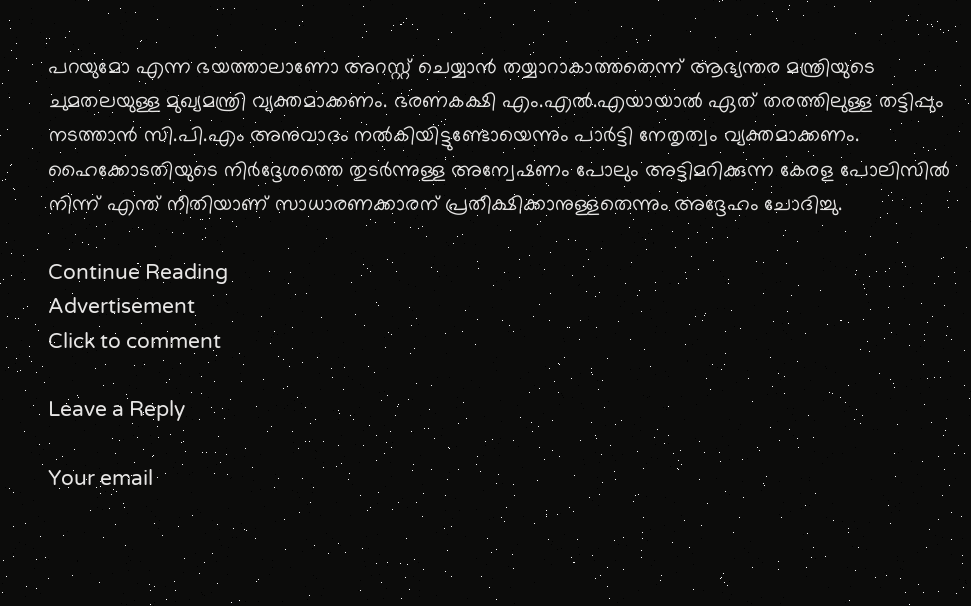പറയുമോ എന്ന ഭയത്താലാണോ അറസ്റ്റ് ചെയ്യാന്‍ തയ്യാറാകാത്തതെന്ന് ആഭ്യന്തര മന്ത്രിയുടെ ചുമതലയുള്ള മുഖ്യമന്ത്രി വ്യക്തമാക്കണം. ഭരണകക്ഷി എം.എല്‍.എയായാല്‍ ഏത് തരത്തിലുള്ള തട്ടിപ്പും നടത്താന്‍ സി.പി.എം അനുവാദം നല്‍കിയിട്ടുണ്ടോയെന്നും പാര്‍ട്ടി നേതൃത്വം വ്യക്തമാക്കണം. ഹൈക്കോടതിയുടെ നിര്‍ദ്ദേശത്തെ തുടര്‍ന്നുള്ള അന്വേഷണം പോലും അട്ടിമറിക്കുന്ന കേരള പോലിസില്‍ നിന്ന് എന്ത് നീതിയാണ് സാധാരണക്കാരന് പ്രതീക്ഷിക്കാനുള്ളതെന്നും അദ്ദേഹം ചോദിച്ചു.

Continue Reading
Advertisement
Click to comment

Leave a Reply

Your email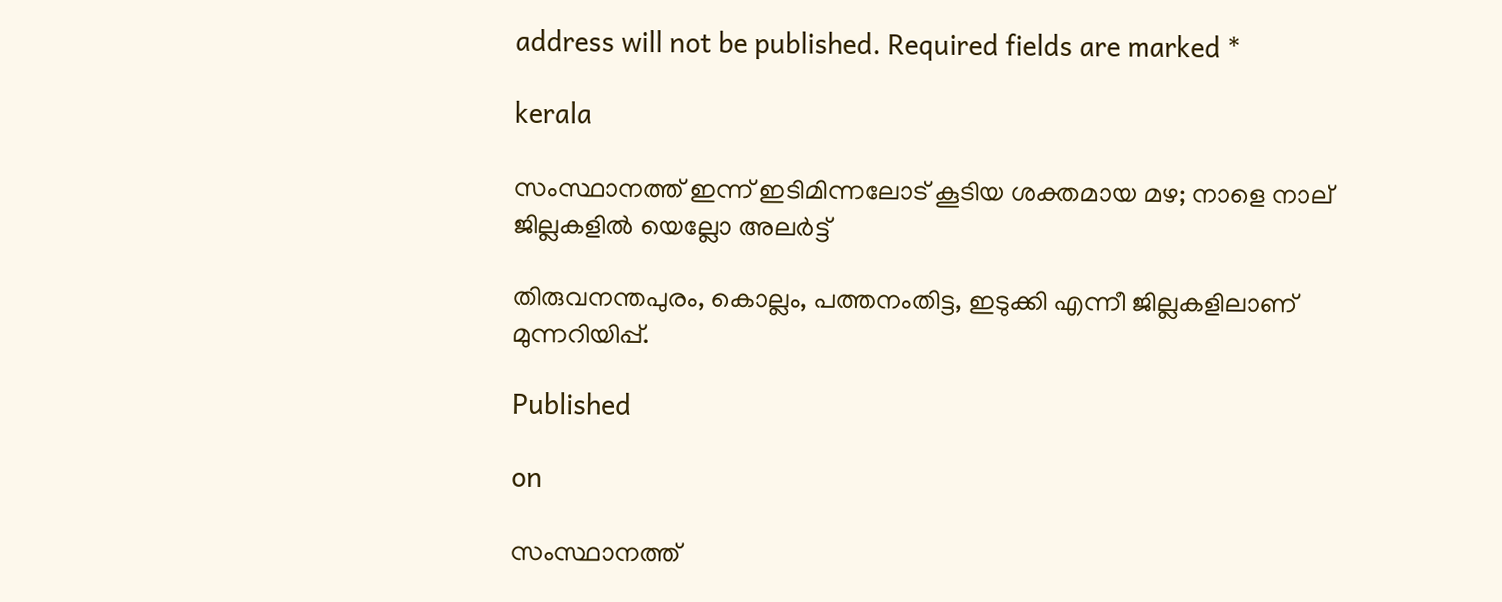address will not be published. Required fields are marked *

kerala

സംസ്ഥാനത്ത് ഇന്ന് ഇടിമിന്നലോട് കൂടിയ ശക്തമായ മഴ; നാളെ നാല് ജില്ലകളില്‍ യെല്ലോ അലര്‍ട്ട്

തിരുവനന്തപുരം, കൊല്ലം, പത്തനംതിട്ട, ഇടുക്കി എന്നീ ജില്ലകളിലാണ് മുന്നറിയിപ്പ്.

Published

on

സംസ്ഥാനത്ത്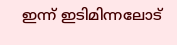ഇന്ന് ഇടിമിന്നലോട്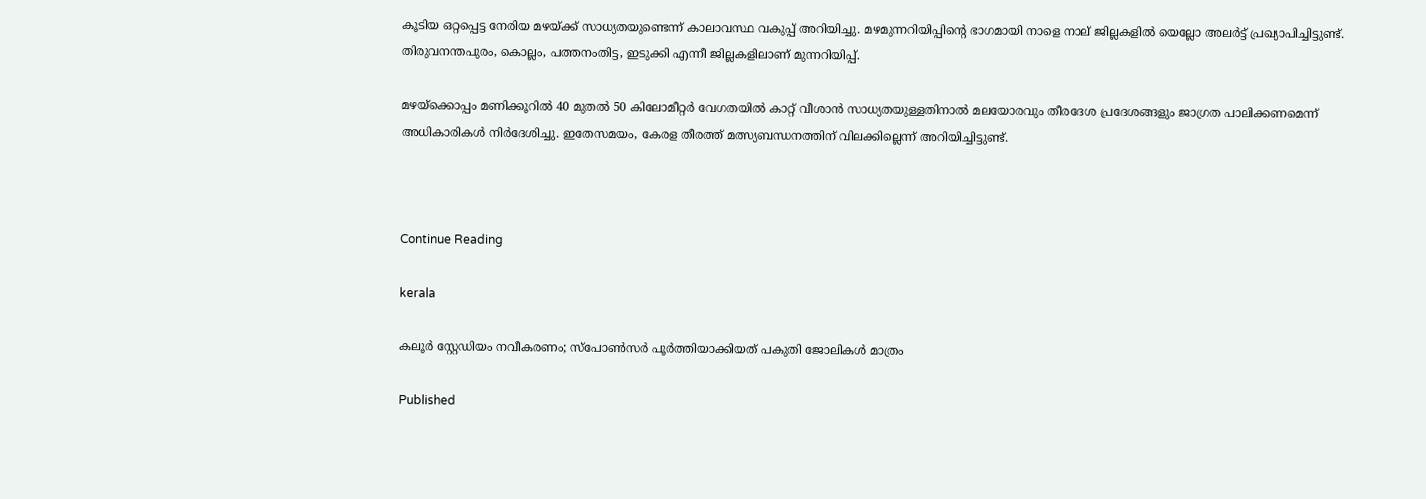കൂടിയ ഒറ്റപ്പെട്ട നേരിയ മഴയ്ക്ക് സാധ്യതയുണ്ടെന്ന് കാലാവസ്ഥ വകുപ്പ് അറിയിച്ചു. മഴമുന്നറിയിപ്പിന്റെ ഭാഗമായി നാളെ നാല് ജില്ലകളില്‍ യെല്ലോ അലര്‍ട്ട് പ്രഖ്യാപിച്ചിട്ടുണ്ട്. തിരുവനന്തപുരം, കൊല്ലം, പത്തനംതിട്ട, ഇടുക്കി എന്നീ ജില്ലകളിലാണ് മുന്നറിയിപ്പ്.

മഴയ്‌ക്കൊപ്പം മണിക്കൂറില്‍ 40 മുതല്‍ 50 കിലോമീറ്റര്‍ വേഗതയില്‍ കാറ്റ് വീശാന്‍ സാധ്യതയുള്ളതിനാല്‍ മലയോരവും തീരദേശ പ്രദേശങ്ങളും ജാഗ്രത പാലിക്കണമെന്ന് അധികാരികള്‍ നിര്‍ദേശിച്ചു. ഇതേസമയം, കേരള തീരത്ത് മത്സ്യബന്ധനത്തിന് വിലക്കില്ലെന്ന് അറിയിച്ചിട്ടുണ്ട്.



Continue Reading

kerala

കലൂർ സ്റ്റേഡിയം നവീകരണം; സ്പോൺസർ പൂർത്തിയാക്കിയത് പകുതി ജോലികൾ മാത്രം

Published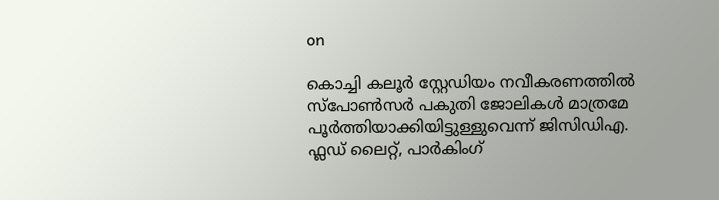on

കൊച്ചി കലൂർ സ്റ്റേഡിയം നവീകരണത്തിൽ സ്പോൺസർ പകുതി ജോലികൾ മാത്രമേ പൂ‍ർത്തിയാക്കിയിട്ടുള്ളുവെന്ന് ജിസിഡിഎ. ഫ്ലഡ് ലൈറ്റ്, പാർകിംഗ്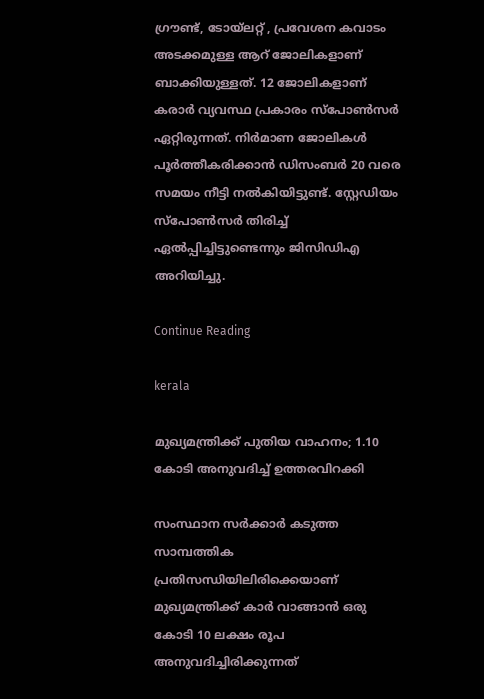ഗ്രൗണ്ട്, ടോയ്‍ലറ്റ് , പ്രവേശന കവാടം അടക്കമുള്ള ആറ് ജോലികളാണ് ബാക്കിയുള്ളത്. 12 ജോലികളാണ് കരാർ വ്യവസ്ഥ പ്രകാരം സ്പോണ്‍സർ ഏറ്റിരുന്നത്. നിർമാണ ജോലികള്‍ പൂർത്തീകരിക്കാന്‍ ഡിസംബർ 20 വരെ സമയം നീട്ടി നല്‍കിയിട്ടുണ്ട്. സ്റ്റേഡിയം സ്പോൺസർ തിരിച്ച് ഏൽപ്പിച്ചിട്ടുണ്ടെന്നും ജിസിഡിഎ അറിയിച്ചു.

Continue Reading

kerala

മുഖ്യമന്ത്രിക്ക് പുതിയ വാഹനം; 1.10 കോടി അനുവദിച്ച് ഉത്തരവിറക്കി

സംസ്ഥാന സർക്കാർ കടുത്ത സാമ്പത്തിക പ്രതിസന്ധിയിലിരിക്കെയാണ് മുഖ്യമന്ത്രിക്ക് കാ‍ർ വാങ്ങാൻ ഒരു കോടി 10 ലക്ഷം രൂപ അനുവദിച്ചിരിക്കുന്നത്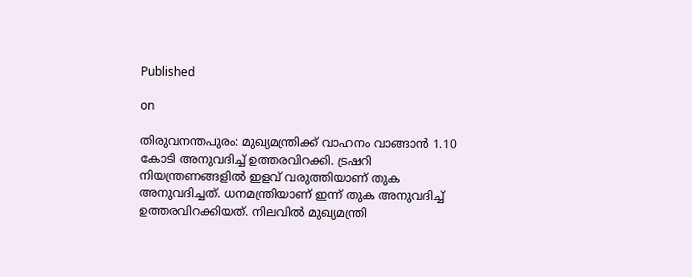Published

on

തിരുവനന്തപുരം: മുഖ്യമന്ത്രിക്ക് വാഹനം വാങ്ങാൻ 1.10 കോടി അനുവദിച്ച് ഉത്തരവിറക്കി. ട്രഷറി നിയന്ത്രണങ്ങളിൽ ഇളവ് വരുത്തിയാണ് തുക അനുവദിച്ചത്. ധനമന്ത്രിയാണ് ഇന്ന് തുക അനുവദിച്ച് ഉത്തരവിറക്കിയത്. നിലവിൽ മുഖ്യമന്ത്രി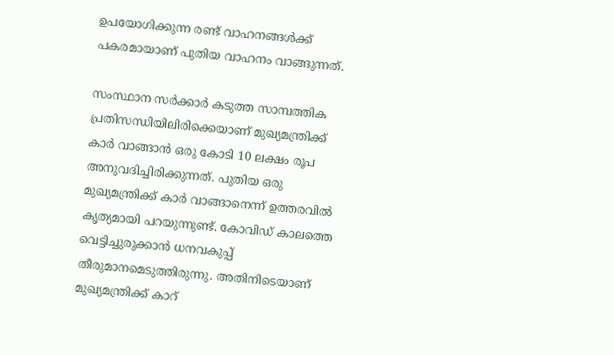ഉപയോഗിക്കുന്ന രണ്ട് വാഹനങ്ങൾക്ക് പകരമായാണ് പുതിയ വാഹനം വാങ്ങുന്നത്.

സംസ്ഥാന സർക്കാർ കടുത്ത സാമ്പത്തിക പ്രതിസന്ധിയിലിരിക്കെയാണ് മുഖ്യമന്ത്രിക്ക് കാ‍ർ വാങ്ങാൻ ഒരു കോടി 10 ലക്ഷം രൂപ അനുവദിച്ചിരിക്കുന്നത്. പുതിയ ഒരു മുഖ്യമന്ത്രിക്ക് കാർ വാങ്ങാനെന്ന് ഉത്തരവിൽ കൃത്യമായി പറയുന്നുണ്ട്. കോവിഡ് കാലത്തെ വെട്ടിച്ചുരുക്കാൻ ധനവകുപ്പ് തീരുമാനമെടുത്തിരുന്നു. അതിനിടെയാണ് മുഖ്യമന്ത്രിക്ക് കാറ്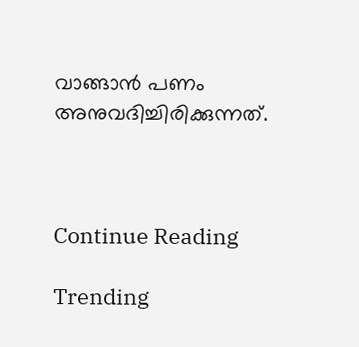വാങ്ങാൻ പണം അനുവദിച്ചിരിക്കുന്നത്.



Continue Reading

Trending